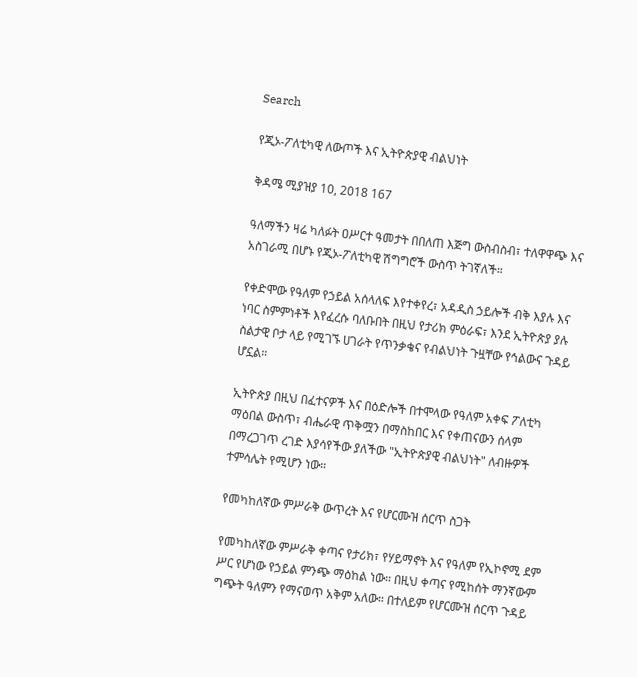Search

የጂኦ-ፖለቲካዊ ለውጦች እና ኢትዮጵያዊ ብልህነት

ቅዳሜ ሚያዝያ 10, 2018 167

ዓለማችን ዛሬ ካለፉት ዐሥርተ ዓመታት በበለጠ እጅግ ውስብስብ፣ ተለዋዋጭ እና አስገራሚ በሆኑ የጂኦ-ፖለቲካዊ ሽግግሮች ውስጥ ትገኛለች።

የቀድሞው የዓለም የኃይል አሰላለፍ እየተቀየረ፣ አዳዲስ ኃይሎች ብቅ እያሉ እና ነባር ስምምነቶች እየፈረሱ ባለቡበት በዚህ የታሪክ ምዕራፍ፣ እንደ ኢትዮጵያ ያሉ ስልታዊ ቦታ ላይ የሚገኙ ሀገራት የጥንቃቄና የብልህነት ጉዟቸው የኅልውና ጉዳይ ሆኗል።

ኢትዮጵያ በዚህ በፈተናዎች እና በዕድሎች በተሞላው የዓለም አቀፍ ፖለቲካ ማዕበል ውስጥ፣ ብሔራዊ ጥቅሟን በማስከበር እና የቀጠናውን ሰላም በማረጋገጥ ረገድ እያሳየችው ያለችው "ኢትዮጵያዊ ብልህነት" ለብዙዎች ተምሳሌት የሚሆን ነው።

የመካከለኛው ምሥራቅ ውጥረት እና የሆርሙዝ ሰርጥ ስጋት

የመካከለኛው ምሥራቅ ቀጣና የታሪክ፣ የሃይማኖት እና የዓለም የኢኮኖሚ ደም ሥር የሆነው የኃይል ምንጭ ማዕከል ነው። በዚህ ቀጣና የሚከሰት ማንኛውም ግጭት ዓለምን የማናወጥ አቅም አለው። በተለይም የሆርሙዝ ሰርጥ ጉዳይ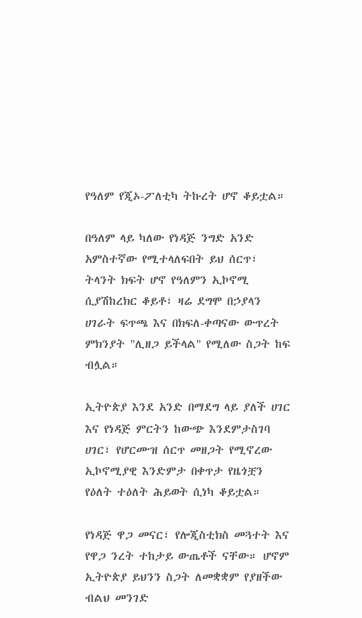የዓለም የጂኦ-ፖለቲካ ትኩረት ሆኖ ቆይቷል።

በዓለም ላይ ካለው የነዳጅ ንግድ አንድ አምስተኛው የሚተላለፍበት ይህ ሰርጥ፣ ትላንት ክፍት ሆኖ የዓለምን ኢኮኖሚ ሲያሽከረክር ቆይቶ፣ ዛሬ ደግሞ በኃያላን ሀገራት ፍጥጫ እና በክፍለ-ቀጣናው ውጥረት ምክንያት "ሊዘጋ ይችላል" የሚለው ስጋት ከፍ ብሏል።

ኢትዮጵያ እንደ አንድ በማደግ ላይ ያለች ሀገር እና የነዳጅ ምርትን ከውጭ እንደምታስገባ ሀገር፣ የሆርሙዝ ሰርጥ መዘጋት የሚኖረው ኢኮኖሚያዊ እንድምታ በቀጥታ የዜጎቿን የዕለት ተዕለት ሕይወት ሲነካ ቆይቷል።

የነዳጅ ዋጋ መናር፣ የሎጂስቲክስ መጓተት እና የዋጋ ንረት ተከታይ ውጤቶች ናቸው። ሆኖም ኢትዮጵያ ይህንን ስጋት ለመቋቋም የያዘችው ብልህ መንገድ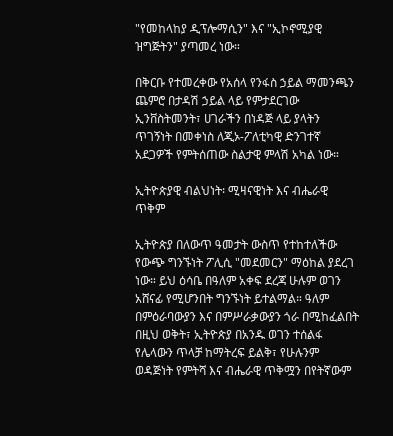"የመከላከያ ዲፕሎማሲን" እና "ኢኮኖሚያዊ ዝግጅትን" ያጣመረ ነው።

በቅርቡ የተመረቀው የአሰላ የንፋስ ኃይል ማመንጫን ጨምሮ በታዳሽ ኃይል ላይ የምታደርገው ኢንቨስትመንት፣ ሀገራችን በነዳጅ ላይ ያላትን ጥገኝነት በመቀነስ ለጂኦ-ፖለቲካዊ ድንገተኛ አደጋዎች የምትሰጠው ስልታዊ ምላሽ አካል ነው።

ኢትዮጵያዊ ብልህነት፡ ሚዛናዊነት እና ብሔራዊ ጥቅም

ኢትዮጵያ በለውጥ ዓመታት ውስጥ የተከተለችው የውጭ ግንኙነት ፖሊሲ "መደመርን" ማዕከል ያደረገ ነው። ይህ ዕሳቤ በዓለም አቀፍ ደረጃ ሁሉም ወገን አሸናፊ የሚሆንበት ግንኙነት ይተልማል። ዓለም በምዕራባውያን እና በምሥራቃውያን ጎራ በሚከፈልበት በዚህ ወቅት፣ ኢትዮጵያ በአንዱ ወገን ተሰልፋ የሌላውን ጥላቻ ከማትረፍ ይልቅ፣ የሁሉንም ወዳጅነት የምትሻ እና ብሔራዊ ጥቅሟን በየትኛውም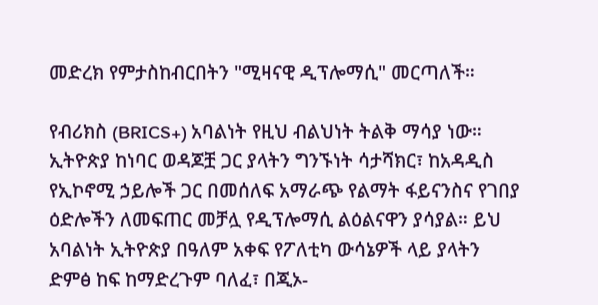መድረክ የምታስከብርበትን "ሚዛናዊ ዲፕሎማሲ" መርጣለች።

የብሪክስ (BRICS+) አባልነት የዚህ ብልህነት ትልቅ ማሳያ ነው። ኢትዮጵያ ከነባር ወዳጆቿ ጋር ያላትን ግንኙነት ሳታሻክር፣ ከአዳዲስ የኢኮኖሚ ኃይሎች ጋር በመሰለፍ አማራጭ የልማት ፋይናንስና የገበያ ዕድሎችን ለመፍጠር መቻሏ የዲፕሎማሲ ልዕልናዋን ያሳያል። ይህ አባልነት ኢትዮጵያ በዓለም አቀፍ የፖለቲካ ውሳኔዎች ላይ ያላትን ድምፅ ከፍ ከማድረጉም ባለፈ፣ በጂኦ-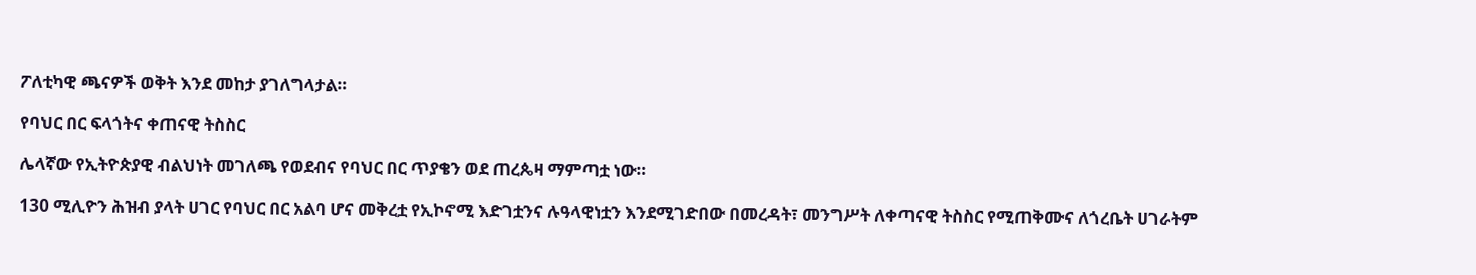ፖለቲካዊ ጫናዎች ወቅት እንደ መከታ ያገለግላታል።

የባህር በር ፍላጎትና ቀጠናዊ ትስስር

ሌላኛው የኢትዮጵያዊ ብልህነት መገለጫ የወደብና የባህር በር ጥያቄን ወደ ጠረጴዛ ማምጣቷ ነው።

130 ሚሊዮን ሕዝብ ያላት ሀገር የባህር በር አልባ ሆና መቅረቷ የኢኮኖሚ እድገቷንና ሉዓላዊነቷን እንደሚገድበው በመረዳት፣ መንግሥት ለቀጣናዊ ትስስር የሚጠቅሙና ለጎረቤት ሀገራትም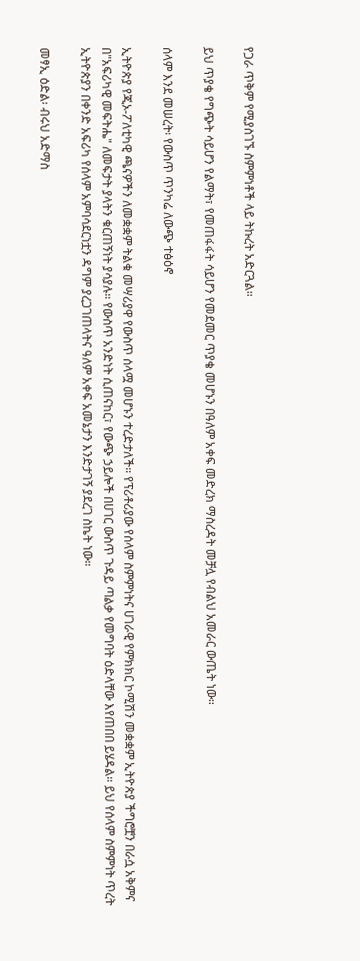የጋራ ጥቅም የሚያስገኙ ስምምነቶች ላይ ትኩረት አድርጓል።

ይህ ጥያቄ የግጭት ሳይሆን የልማት፣ የመጠፋፋት ሳይሆን የመደመር ጥያቄ መሆኑን በዓለም አቀፍ መድረክ ማስረዳት መቻሏ የብልህ አመራር ውጤት ነው።

ሰላም እንደ መሠረት፡ የውስጥ ጥንካሬ ለውጭ ተፅዕኖ

ኢትዮጵያ የጂኦ-ፖለቲካዊ ጫናዎችን ለመቋቋም ትልቁ መሣሪያዋ የውስጥ ሰላሟ መሆኑን ተረድታለች። የፕሪቶሪያው የሰላም ስምምነትና ሀገራዊ የምክክር ኮሚሽን መቋቋም ኢትዮጵያ ችግሮቿን በራሷ አቅምና በ"አፍሪካዊ መፍትሔ" ለመፍታት ያላትን ቁርጠኝነት ያሳያሉ። የውስጥ አንድነት ሲጠናከር፣ የውጭ ኃይሎች በሀገር ውስጥ ጉዳይ ጣልቃ የመግባት ዕድላቸው እየጠበበ ይሄዳል። ይህ የሰላም ስምምነት ጥረት ኢትዮጵያን በቀንድ አፍሪካ የሰላም አምባሳደርነቷን ዳግም ያረጋገጠላትና ዓለም አቀፍ አመኔታን እንድታገኝ ያደረገ ስኬት ነው።

መፃኢ ዕድል፡ ብሩህ አድማስ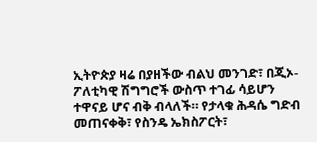ኢትዮጵያ ዛሬ በያዘችው ብልህ መንገድ፣ በጂኦ-ፖለቲካዊ ሽግግሮች ውስጥ ተገፊ ሳይሆን ተዋናይ ሆና ብቅ ብላለች። የታላቁ ሕዳሴ ግድብ መጠናቀቅ፣ የስንዴ ኤክስፖርት፣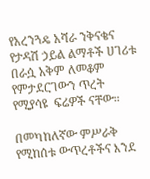የአረንጓዴ አሻራ ንቅናቄና የታዳሽ ኃይል ልማቶች ሀገሪቱ በራሷ አቅም ለመቆም የምታደርገውን ጥረት የሚያሳዩ  ፍሬዎች ናቸው።

በመካከለኛው ምሥራቅ የሚከሰቱ ውጥረቶችና እንደ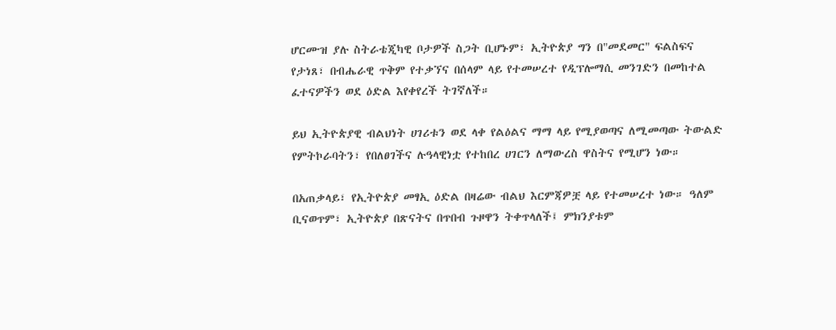ሆርሙዝ ያሉ ስትራቴጂካዊ ቦታዎች ስጋት ቢሆኑም፣ ኢትዮጵያ ግን በ"መደመር" ፍልስፍና የታነጸ፣ በብሔራዊ ጥቅም የተቃኘና በሰላም ላይ የተመሠረተ የዲፕሎማሲ መንገድን በመከተል ፈተናዎችን ወደ ዕድል እየቀየረች ትገኛለች።

ይህ ኢትዮጵያዊ ብልህነት ሀገሪቱን ወደ ላቀ የልዕልና ማማ ላይ የሚያወጣና ለሚመጣው ትውልድ የምትኮራባትን፣ የበለፀገችና ሉዓላዊነቷ የተከበረ ሀገርን ለማውረስ ዋስትና የሚሆን ነው።

በአጠቃላይ፣ የኢትዮጵያ መፃኢ ዕድል በዛሬው ብልህ እርምጃዎቿ ላይ የተመሠረተ ነው። ዓለም ቢናወጥም፣ ኢትዮጵያ በጽናትና በጥበብ ጉዞዋን ትቀጥላለች፤ ምክንያቱም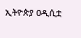ኢትዮጵያ ዐዲሲቷ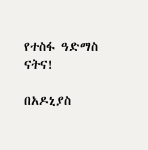የተስፋ ዓድማስ ናትና!

በአዶኒያስ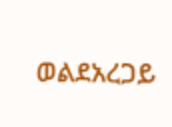ወልደአረጋይ